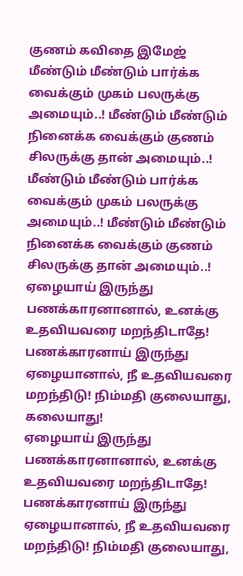குணம் கவிதை இமேஜ்
மீண்டும் மீண்டும் பார்க்க வைக்கும் முகம் பலருக்கு அமையும்..! மீண்டும் மீண்டும் நினைக்க வைக்கும் குணம் சிலருக்கு தான் அமையும்..!
மீண்டும் மீண்டும் பார்க்க வைக்கும் முகம் பலருக்கு அமையும்..! மீண்டும் மீண்டும் நினைக்க வைக்கும் குணம் சிலருக்கு தான் அமையும்..!
ஏழையாய் இருந்து பணக்காரனானால், உனக்கு உதவியவரை மறந்திடாதே! பணக்காரனாய் இருந்து ஏழையானால், நீ உதவியவரை மறந்திடு! நிம்மதி குலையாது, கலையாது!
ஏழையாய் இருந்து பணக்காரனானால், உனக்கு உதவியவரை மறந்திடாதே! பணக்காரனாய் இருந்து ஏழையானால், நீ உதவியவரை மறந்திடு! நிம்மதி குலையாது,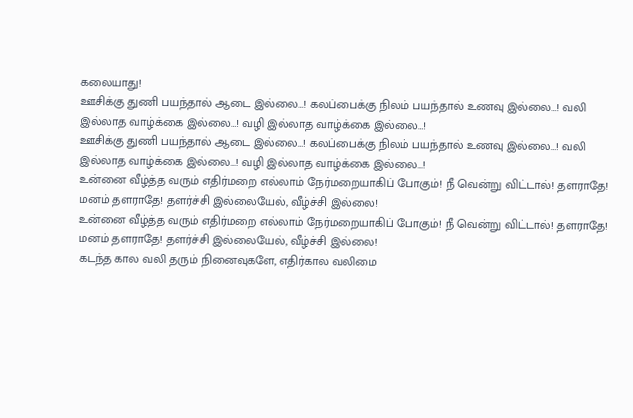கலையாது!
ஊசிக்கு துணி பயந்தால் ஆடை இல்லை…! கலப்பைக்கு நிலம் பயந்தால் உணவு இல்லை…! வலி இல்லாத வாழ்க்கை இல்லை…! வழி இல்லாத வாழ்க்கை இல்லை…!
ஊசிக்கு துணி பயந்தால் ஆடை இல்லை…! கலப்பைக்கு நிலம் பயந்தால் உணவு இல்லை…! வலி இல்லாத வாழ்க்கை இல்லை…! வழி இல்லாத வாழ்க்கை இல்லை…!
உன்னை வீழ்த்த வரும் எதிர்மறை எல்லாம் நேர்மறையாகிப் போகும்! நீ வென்று விட்டால்! தளராதே! மனம் தளராதே! தளர்ச்சி இல்லையேல், வீழ்ச்சி இல்லை!
உன்னை வீழ்த்த வரும் எதிர்மறை எல்லாம் நேர்மறையாகிப் போகும்! நீ வென்று விட்டால்! தளராதே! மனம் தளராதே! தளர்ச்சி இல்லையேல், வீழ்ச்சி இல்லை!
கடந்த கால வலி தரும் நினைவுகளே, எதிர்கால வலிமை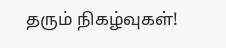தரும் நிகழ்வுகள்!